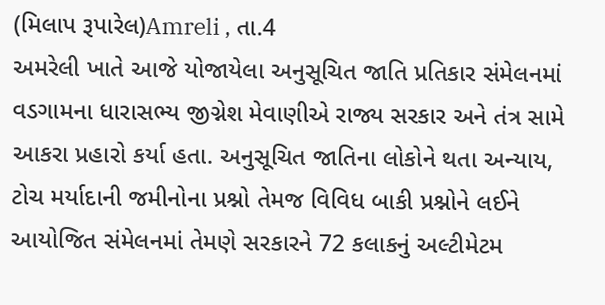(મિલાપ રૂપારેલ)Amreli , તા.4
અમરેલી ખાતે આજે યોજાયેલા અનુસૂચિત જાતિ પ્રતિકાર સંમેલનમાં વડગામના ધારાસભ્ય જીગ્નેશ મેવાણીએ રાજ્ય સરકાર અને તંત્ર સામે આકરા પ્રહારો કર્યા હતા. અનુસૂચિત જાતિના લોકોને થતા અન્યાય, ટોચ મર્યાદાની જમીનોના પ્રશ્નો તેમજ વિવિધ બાકી પ્રશ્નોને લઈને આયોજિત સંમેલનમાં તેમણે સરકારને 72 કલાકનું અલ્ટીમેટમ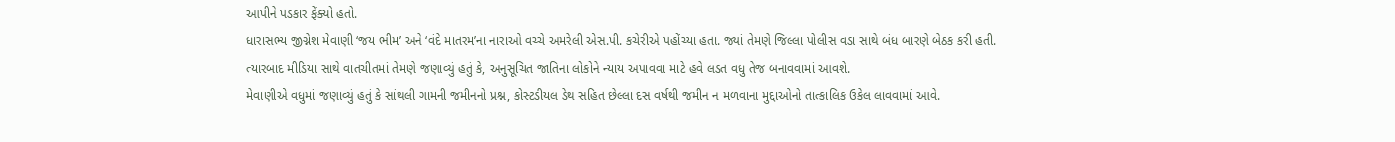આપીને પડકાર ફેંક્યો હતો.
ધારાસભ્ય જીગ્નેશ મેવાણી ‘જય ભીમ’ અને ‘વંદે માતરમ’ના નારાઓ વચ્ચે અમરેલી એસ.પી. કચેરીએ પહોંચ્યા હતા. જ્યાં તેમણે જિલ્લા પોલીસ વડા સાથે બંધ બારણે બેઠક કરી હતી.
ત્યારબાદ મીડિયા સાથે વાતચીતમાં તેમણે જણાવ્યું હતું કે, અનુસૂચિત જાતિના લોકોને ન્યાય અપાવવા માટે હવે લડત વધુ તેજ બનાવવામાં આવશે.
મેવાણીએ વધુમાં જણાવ્યું હતું કે સાંથલી ગામની જમીનનો પ્રશ્ન, કોસ્ટડીયલ ડેથ સહિત છેલ્લા દસ વર્ષથી જમીન ન મળવાના મુદ્દાઓનો તાત્કાલિક ઉકેલ લાવવામાં આવે.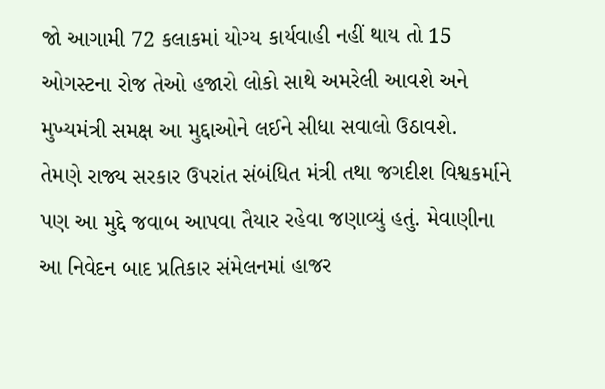જો આગામી 72 કલાકમાં યોગ્ય કાર્યવાહી નહીં થાય તો 15 ઓગસ્ટના રોજ તેઓ હજારો લોકો સાથે અમરેલી આવશે અને મુખ્યમંત્રી સમક્ષ આ મુદ્દાઓને લઈને સીધા સવાલો ઉઠાવશે.
તેમણે રાજ્ય સરકાર ઉપરાંત સંબંધિત મંત્રી તથા જગદીશ વિશ્વકર્માને પણ આ મુદ્દે જવાબ આપવા તૈયાર રહેવા જણાવ્યું હતું. મેવાણીના આ નિવેદન બાદ પ્રતિકાર સંમેલનમાં હાજર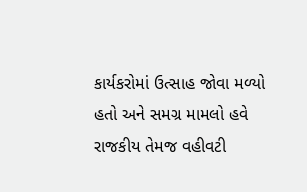કાર્યકરોમાં ઉત્સાહ જોવા મળ્યો હતો અને સમગ્ર મામલો હવે રાજકીય તેમજ વહીવટી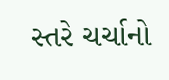સ્તરે ચર્ચાનો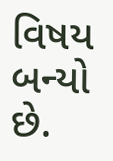વિષય બન્યો છે.